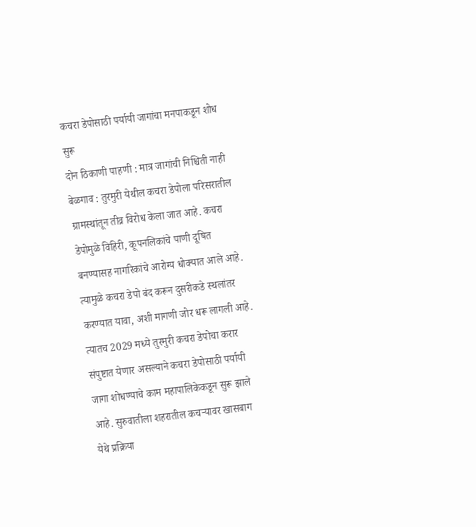कचरा डेपोसाठी पर्यायी जागांचा मनपाकडून शोध सुरू
दोन ठिकाणी पाहणी : मात्र जागांची निश्चिती नाही
बेळगाव : तुरमुरी येथील कचरा डेपोला परिसरातील ग्रामस्थांतून तीव्र विरोध केला जात आहे. कचरा डेपोमुळे विहिरी, कूपनलिकांचे पाणी दूषित बनण्यासह नागरिकांचे आरोग्य धोक्यात आले आहे. त्यामुळे कचरा डेपो बंद करून दुसरीकडे स्थलांतर करण्यात यावा, अशी मागणी जोर धरू लागली आहे. त्यातच 2029 मध्ये तुरमुरी कचरा डेपोचा करार संपुष्टात येणार असल्याने कचरा डेपोसाठी पर्यायी जागा शोधण्याचे काम महापालिकेकडून सुरू झाले आहे. सुरुवातीला शहरातील कचऱ्यावर खासबाग येथे प्रक्रिया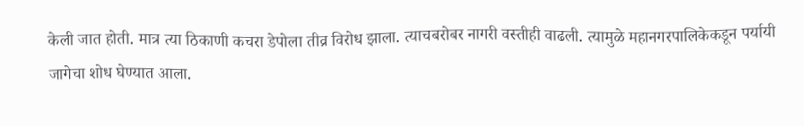केली जात होती. मात्र त्या ठिकाणी कचरा डेपोला तीव्र विरोध झाला. त्याचबरोबर नागरी वस्तीही वाढली. त्यामुळे महानगरपालिकेकडून पर्यायी जागेचा शोध घेण्यात आला.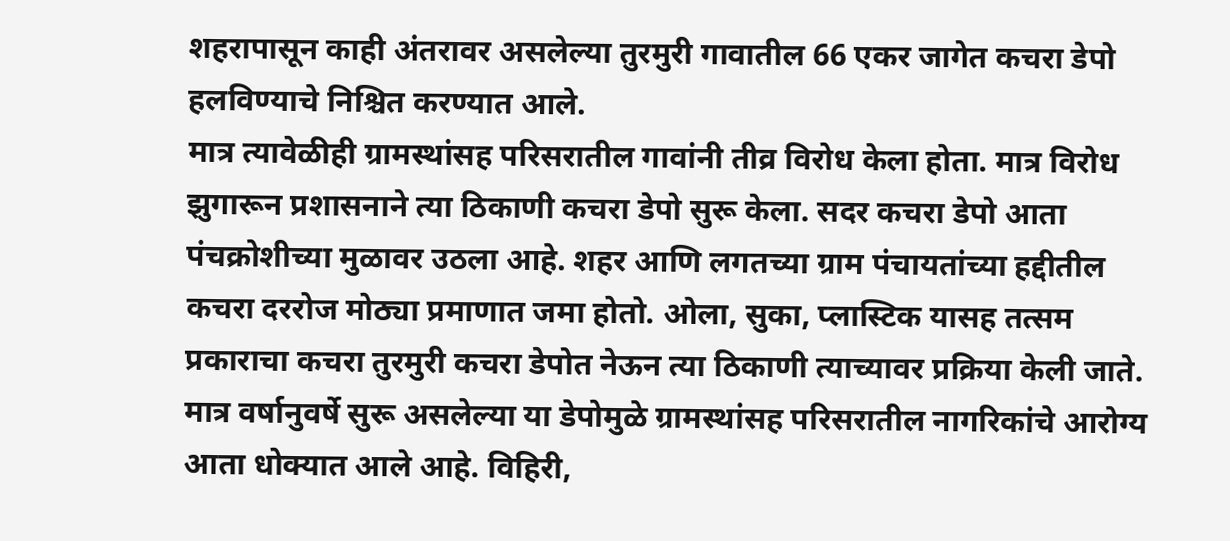शहरापासून काही अंतरावर असलेल्या तुरमुरी गावातील 66 एकर जागेत कचरा डेपो हलविण्याचे निश्चित करण्यात आले.
मात्र त्यावेळीही ग्रामस्थांसह परिसरातील गावांनी तीव्र विरोध केला होता. मात्र विरोध झुगारून प्रशासनाने त्या ठिकाणी कचरा डेपो सुरू केला. सदर कचरा डेपो आता पंचक्रोशीच्या मुळावर उठला आहे. शहर आणि लगतच्या ग्राम पंचायतांच्या हद्दीतील कचरा दररोज मोठ्या प्रमाणात जमा होतो. ओला, सुका, प्लास्टिक यासह तत्सम प्रकाराचा कचरा तुरमुरी कचरा डेपोत नेऊन त्या ठिकाणी त्याच्यावर प्रक्रिया केली जाते. मात्र वर्षानुवर्षे सुरू असलेल्या या डेपोमुळे ग्रामस्थांसह परिसरातील नागरिकांचे आरोग्य आता धोक्यात आले आहे. विहिरी,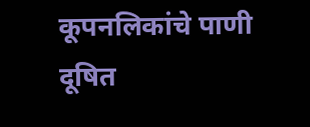कूपनलिकांचे पाणी दूषित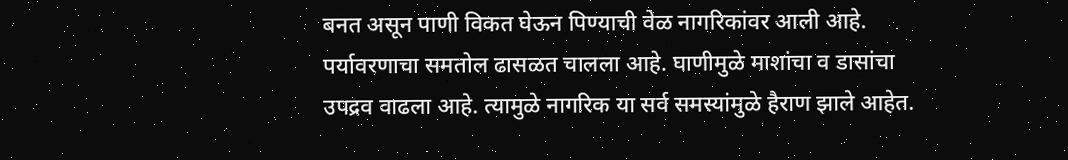बनत असून पाणी विकत घेऊन पिण्याची वेळ नागरिकांवर आली आहे. पर्यावरणाचा समतोल ढासळत चालला आहे. घाणीमुळे माशांचा व डासांचा उपद्रव वाढला आहे. त्यामुळे नागरिक या सर्व समस्यांमुळे हैराण झाले आहेत.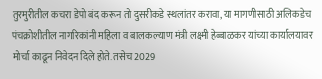तुरमुरीतील कचरा डेपो बंद करून तो दुसरीकडे स्थलांतर करावा, या मागणीसाठी अलिकडेच पंचक्रोशीतील नागरिकांनी महिला व बालकल्याण मंत्री लक्ष्मी हेब्बाळकर यांच्या कार्यालयावर मोर्चा काढून निवेदन दिले होते. तसेच 2029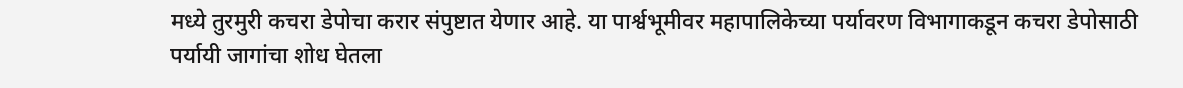मध्ये तुरमुरी कचरा डेपोचा करार संपुष्टात येणार आहे. या पार्श्वभूमीवर महापालिकेच्या पर्यावरण विभागाकडून कचरा डेपोसाठी पर्यायी जागांचा शोध घेतला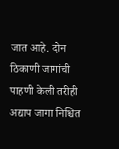जात आहे. दोन ठिकाणी जागांची पाहणी केली तरीही अद्याप जागा निश्चित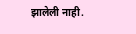झालेली नाही.